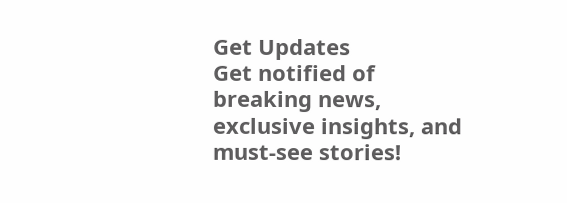Get Updates
Get notified of breaking news, exclusive insights, and must-see stories!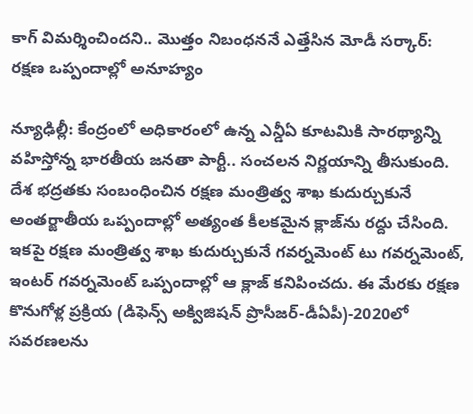కాగ్ విమర్శించిందని.. మొత్తం నిబంధననే ఎత్తేసిన మోడీ సర్కార్: రక్షణ ఒప్పందాల్లో అనూహ్యం

న్యూఢిల్లీ: కేంద్రంలో అధికారంలో ఉన్న ఎన్డీఏ కూటమికి సారథ్యాన్ని వహిస్తోన్న భారతీయ జనతా పార్టీ.. సంచలన నిర్ణయాన్ని తీసుకుంది. దేశ భద్రతకు సంబంధించిన రక్షణ మంత్రిత్వ శాఖ కుదుర్చుకునే అంతర్జాతీయ ఒప్పందాల్లో అత్యంత కీలకమైన క్లాజ్‌ను రద్దు చేసింది. ఇకపై రక్షణ మంత్రిత్వ శాఖ కుదుర్చుకునే గవర్నమెంట్ టు గవర్నమెంట్, ఇంటర్ గవర్నమెంట్ ఒప్పందాల్లో ఆ క్లాజ్ కనిపించదు. ఈ మేరకు రక్షణ కొనుగోళ్ల ప్రక్రియ (డిఫెన్స్ అక్విజిషన్ ప్రొసీజర్-డీఏపీ)-2020లో సవరణలను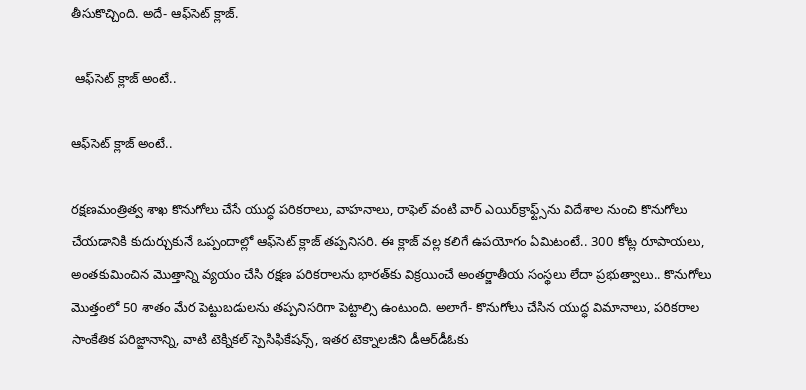తీసుకొచ్చింది. అదే- ఆఫ్‌సెట్ క్లాజ్.

 ఆఫ్‌సెట్ క్లాజ్ అంటే..

ఆఫ్‌సెట్ క్లాజ్ అంటే..

రక్షణమంత్రిత్వ శాఖ కొనుగోలు చేసే యుద్ధ పరికరాలు, వాహనాలు, రాఫెల్ వంటి వార్ ఎయిర్‌క్రాఫ్ట్స్‌ను విదేశాల నుంచి కొనుగోలు చేయడానికి కుదుర్చుకునే ఒప్పందాల్లో ఆఫ్‌సెట్ క్లాజ్ తప్పనిసరి. ఈ క్లాజ్ వల్ల కలిగే ఉపయోగం ఏమిటంటే.. 300 కోట్ల రూపాయలు, అంతకుమించిన మొత్తాన్ని వ్యయం చేసి రక్షణ పరికరాలను భారత్‌కు విక్రయించే అంతర్జాతీయ సంస్థలు లేదా ప్రభుత్వాలు.. కొనుగోలు మొత్తంలో 50 శాతం మేర పెట్టుబడులను తప్పనిసరిగా పెట్టాల్సి ఉంటుంది. అలాగే- కొనుగోలు చేసిన యుద్ధ విమానాలు, పరికరాల సాంకేతిక పరిజ్ఙానాన్ని, వాటి టెక్నికల్ స్పెసిఫికేషన్స్, ఇతర టెక్నాలజీని డీఆర్‌డీఓకు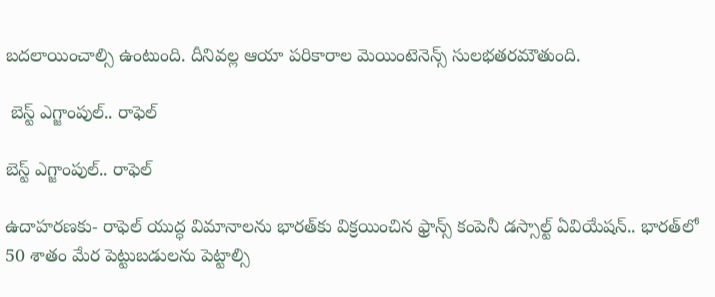బదలాయించాల్సి ఉంటుంది. దీనివల్ల ఆయా పరికారాల మెయింటెనెన్స్ సులభతరమౌతుంది.

 బెస్ట్ ఎగ్జాంపుల్.. రాఫెల్

బెస్ట్ ఎగ్జాంపుల్.. రాఫెల్

ఉదాహరణకు- రాఫెల్ యుద్ధ విమానాలను భారత్‌కు విక్రయించిన ఫ్రాన్స్ కంపెనీ డస్సాల్ట్ ఏవియేషన్.. భారత్‌లో 50 శాతం మేర పెట్టుబడులను పెట్టాల్సి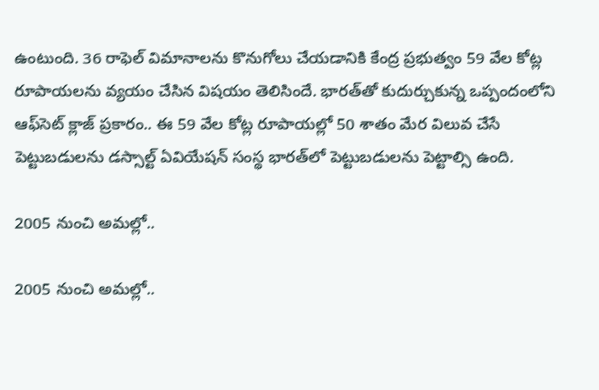ఉంటుంది. 36 రాఫెల్ విమానాలను కొనుగోలు చేయడానికి కేంద్ర ప్రభుత్వం 59 వేల కోట్ల రూపాయలను వ్యయం చేసిన విషయం తెలిసిందే. భారత్‌తో కుదుర్చుకున్న ఒప్పందంలోని ఆఫ్‌సెట్ క్లాజ్ ప్రకారం.. ఈ 59 వేల కోట్ల రూపాయల్లో 50 శాతం మేర విలువ చేసే పెట్టుబడులను డస్సాల్ట్ ఏవియేషన్ సంస్థ భారత్‌లో పెట్టుబడులను పెట్టాల్సి ఉంది.

2005 నుంచి అమల్లో..

2005 నుంచి అమల్లో..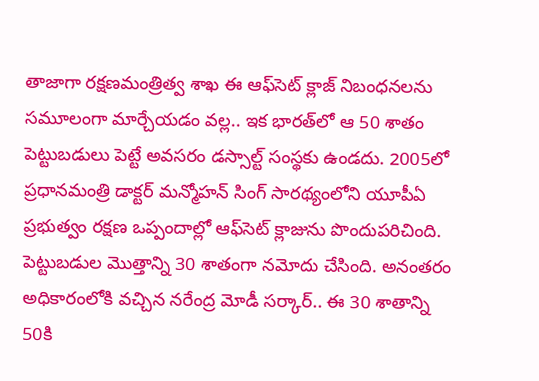తాజాగా రక్షణమంత్రిత్వ శాఖ ఈ ఆఫ్‌సెట్ క్లాజ్‌ నిబంధనలను సమూలంగా మార్చేయడం వల్ల.. ఇక భారత్‌లో ఆ 50 శాతం పెట్టుబడులు పెట్టే అవసరం డస్సాల్ట్ సంస్థకు ఉండదు. 2005లో ప్రధానమంత్రి డాక్టర్ మన్మోహన్ సింగ్ సారథ్యంలోని యూపీఏ ప్రభుత్వం రక్షణ ఒప్పందాల్లో ఆఫ్‌సెట్ క్లాజును పొందుపరిచింది. పెట్టుబడుల మొత్తాన్ని 30 శాతంగా నమోదు చేసింది. అనంతరం అధికారంలోకి వచ్చిన నరేంద్ర మోడీ సర్కార్.. ఈ 30 శాతాన్ని 50కి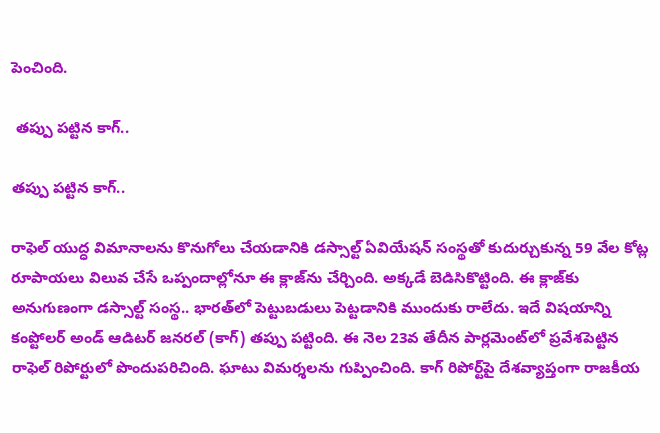పెంచింది.

 తప్పు పట్టిన కాగ్..

తప్పు పట్టిన కాగ్..

రాఫెల్ యుద్ధ విమానాలను కొనుగోలు చేయడానికి డస్సాల్ట్ ఏవియేషన్ సంస్థతో కుదుర్చుకున్న 59 వేల కోట్ల రూపాయలు విలువ చేసే ఒప్పందాల్లోనూ ఈ క్లాజ్‌ను చేర్చింది. అక్కడే బెడిసికొట్టింది. ఈ క్లాజ్‌కు అనుగుణంగా డస్సాల్ట్ సంస్థ.. భారత్‌లో పెట్టుబడులు పెట్టడానికి ముందుకు రాలేదు. ఇదే విషయాన్ని కంప్టోలర్ అండ్ ఆడిటర్ జనరల్ (కాగ్) తప్పు పట్టింది. ఈ నెల 23వ తేదీన పార్లమెంట్‌లో ప్రవేశపెట్టిన రాఫెల్ రిపోర్టులో పొందుపరిచింది. ఘాటు విమర్శలను గుప్పించింది. కాగ్ రిపోర్ట్‌పై దేశవ్యాప్తంగా రాజకీయ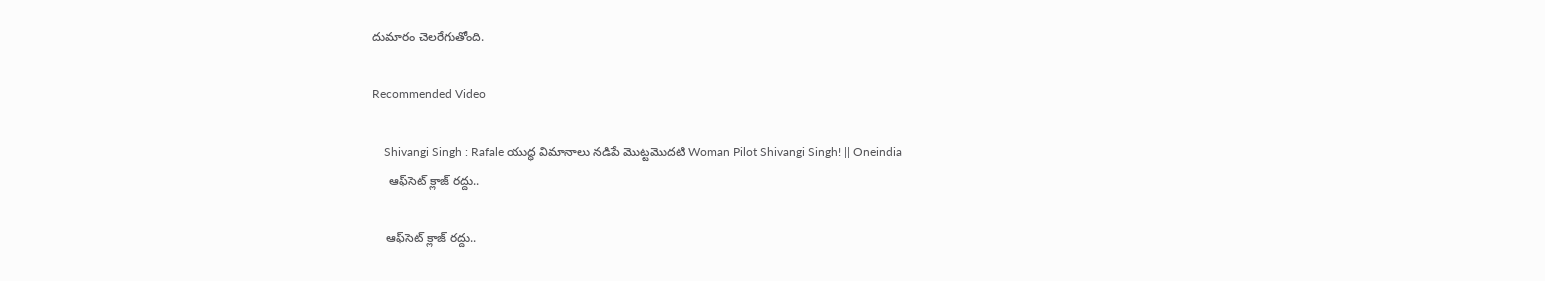దుమారం చెలరేగుతోంది.

Recommended Video

    Shivangi Singh : Rafale యుద్ధ విమానాలు నడిపే మొట్టమొదటి Woman Pilot Shivangi Singh! || Oneindia
     ఆఫ్‌సెట్ క్లాజ్ రద్దు..

    ఆఫ్‌సెట్ క్లాజ్ రద్దు..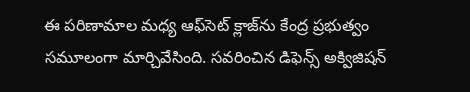ఈ పరిణామాల మధ్య ఆఫ్‌సెట్ క్లాజ్‌ను కేంద్ర ప్రభుత్వం సమూలంగా మార్చివేసింది. సవరించిన డిఫెన్స్ అక్విజిషన్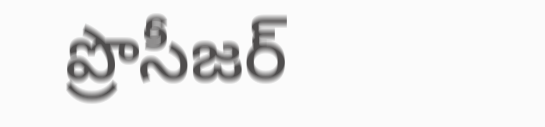ప్రొసీజర్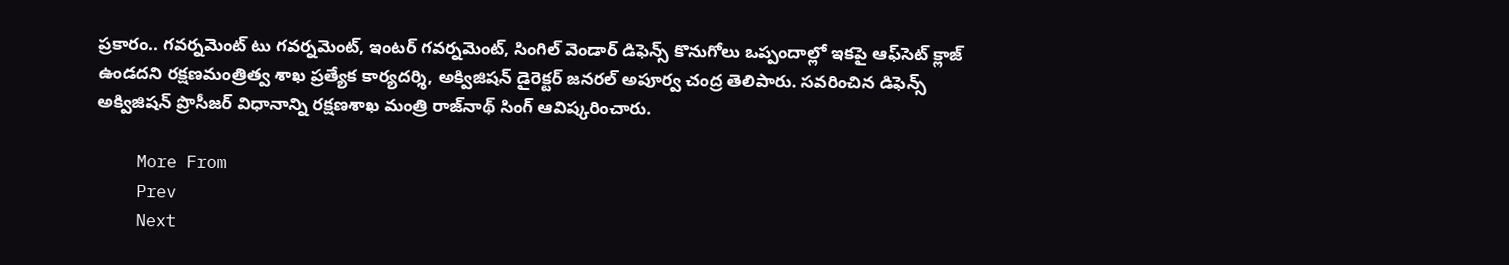ప్రకారం.. గవర్నమెంట్ టు గవర్నమెంట్, ఇంటర్ గవర్నమెంట్, సింగిల్ వెండార్ డిఫెన్స్ కొనుగోలు ఒప్పందాల్లో ఇకపై ఆఫ్‌సెట్ క్లాజ్ ఉండదని రక్షణమంత్రిత్వ శాఖ ప్రత్యేక కార్యదర్శి, అక్విజిషన్ డైరెక్టర్ జనరల్ అపూర్వ చంద్ర తెలిపారు. సవరించిన డిఫెన్స్ అక్విజిషన్ ప్రొసీజర్ విధానాన్ని రక్షణశాఖ మంత్రి రాజ్‌నాథ్ సింగ్ ఆవిష్కరించారు.

    More From
    Prev
    Next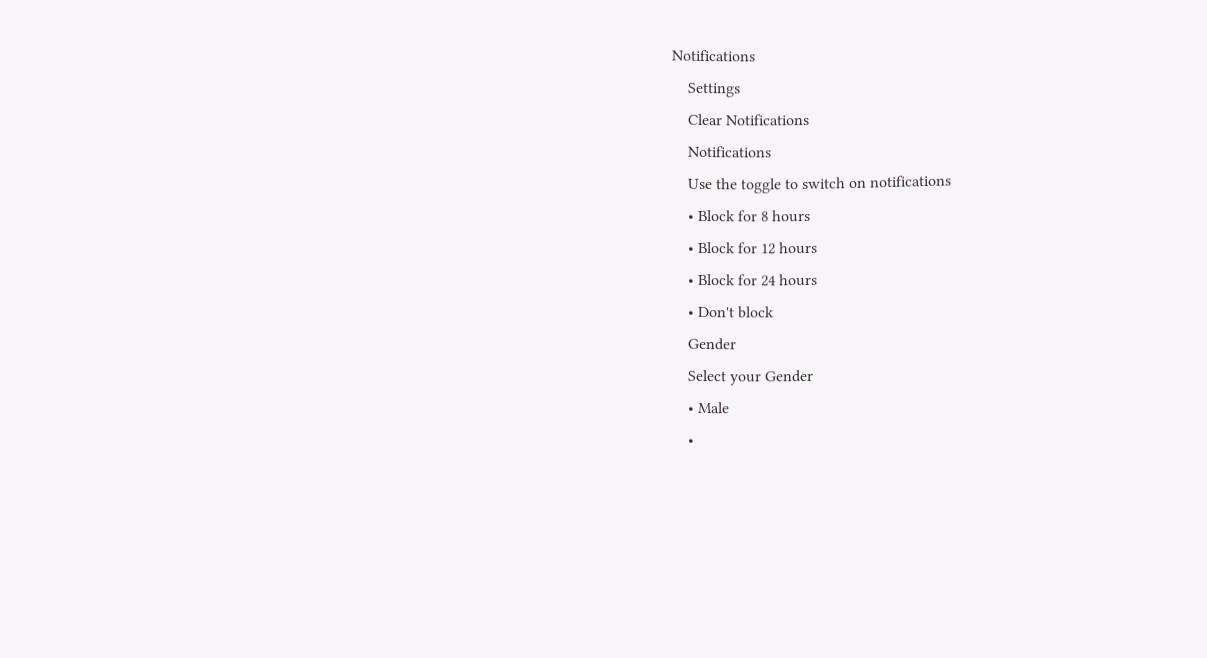Notifications
    Settings
    Clear Notifications
    Notifications
    Use the toggle to switch on notifications
    • Block for 8 hours
    • Block for 12 hours
    • Block for 24 hours
    • Don't block
    Gender
    Select your Gender
    • Male
    •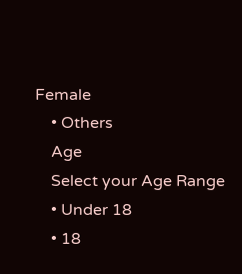Female
    • Others
    Age
    Select your Age Range
    • Under 18
    • 18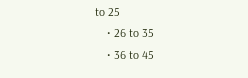to 25
    • 26 to 35
    • 36 to 45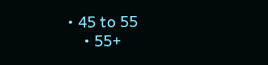• 45 to 55
    • 55+